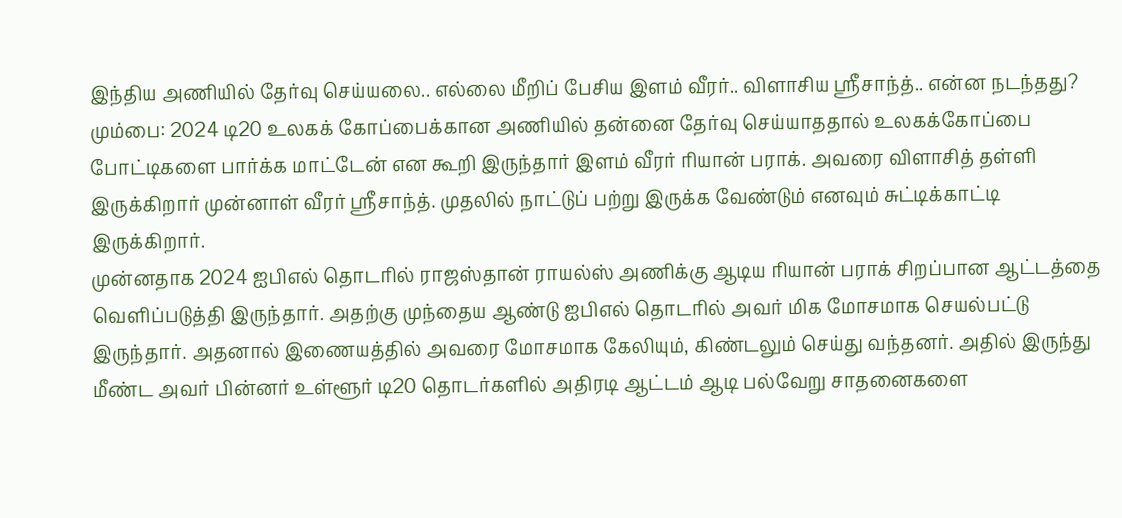இந்திய அணியில் தேர்வு செய்யலை.. எல்லை மீறிப் பேசிய இளம் வீரர்.. விளாசிய ஸ்ரீசாந்த்.. என்ன நடந்தது?
மும்பை: 2024 டி20 உலகக் கோப்பைக்கான அணியில் தன்னை தேர்வு செய்யாததால் உலகக்கோப்பை போட்டிகளை பார்க்க மாட்டேன் என கூறி இருந்தார் இளம் வீரர் ரியான் பராக். அவரை விளாசித் தள்ளி இருக்கிறார் முன்னாள் வீரர் ஸ்ரீசாந்த். முதலில் நாட்டுப் பற்று இருக்க வேண்டும் எனவும் சுட்டிக்காட்டி இருக்கிறார்.
முன்னதாக 2024 ஐபிஎல் தொடரில் ராஜஸ்தான் ராயல்ஸ் அணிக்கு ஆடிய ரியான் பராக் சிறப்பான ஆட்டத்தை வெளிப்படுத்தி இருந்தார். அதற்கு முந்தைய ஆண்டு ஐபிஎல் தொடரில் அவர் மிக மோசமாக செயல்பட்டு இருந்தார். அதனால் இணையத்தில் அவரை மோசமாக கேலியும், கிண்டலும் செய்து வந்தனர். அதில் இருந்து மீண்ட அவர் பின்னர் உள்ளூர் டி20 தொடர்களில் அதிரடி ஆட்டம் ஆடி பல்வேறு சாதனைகளை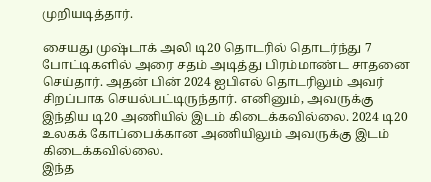முறியடித்தார்.

சையது முஷ்டாக் அலி டி20 தொடரில் தொடர்ந்து 7 போட்டிகளில் அரை சதம் அடித்து பிரம்மாண்ட சாதனை செய்தார். அதன் பின் 2024 ஐபிஎல் தொடரிலும் அவர் சிறப்பாக செயல்பட்டிருந்தார். எனினும், அவருக்கு இந்திய டி20 அணியில் இடம் கிடைக்கவில்லை. 2024 டி20 உலகக் கோப்பைக்கான அணியிலும் அவருக்கு இடம் கிடைக்கவில்லை.
இந்த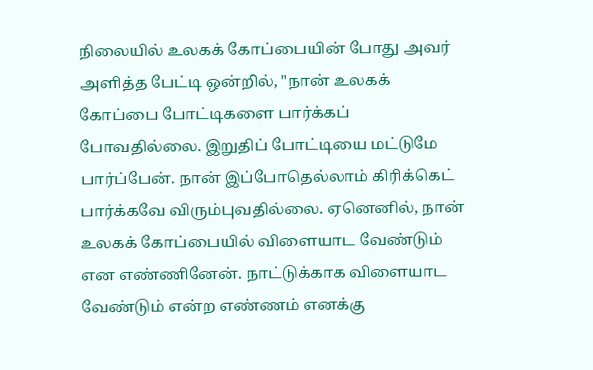நிலையில் உலகக் கோப்பையின் போது அவர் அளித்த பேட்டி ஒன்றில், "நான் உலகக் கோப்பை போட்டிகளை பார்க்கப் போவதில்லை. இறுதிப் போட்டியை மட்டுமே பார்ப்பேன். நான் இப்போதெல்லாம் கிரிக்கெட் பார்க்கவே விரும்புவதில்லை. ஏனெனில், நான் உலகக் கோப்பையில் விளையாட வேண்டும் என எண்ணினேன். நாட்டுக்காக விளையாட வேண்டும் என்ற எண்ணம் எனக்கு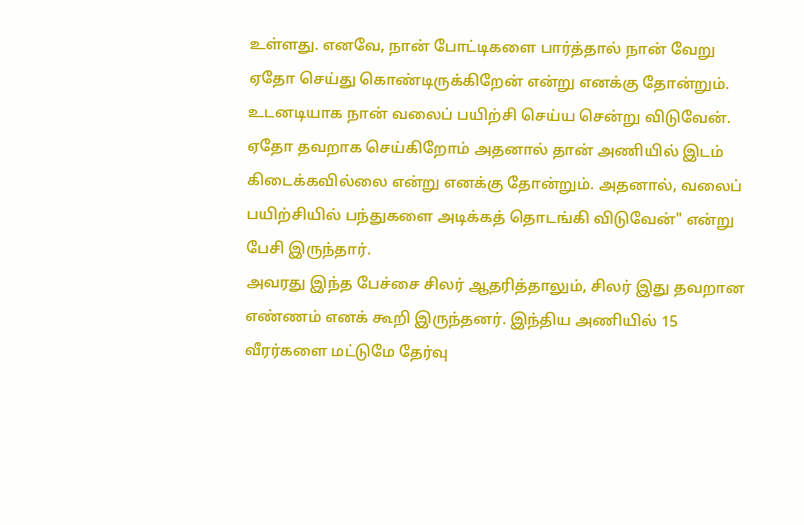உள்ளது. எனவே, நான் போட்டிகளை பார்த்தால் நான் வேறு ஏதோ செய்து கொண்டிருக்கிறேன் என்று எனக்கு தோன்றும். உடனடியாக நான் வலைப் பயிற்சி செய்ய சென்று விடுவேன். ஏதோ தவறாக செய்கிறோம் அதனால் தான் அணியில் இடம் கிடைக்கவில்லை என்று எனக்கு தோன்றும். அதனால், வலைப் பயிற்சியில் பந்துகளை அடிக்கத் தொடங்கி விடுவேன்" என்று பேசி இருந்தார்.
அவரது இந்த பேச்சை சிலர் ஆதரித்தாலும், சிலர் இது தவறான எண்ணம் எனக் கூறி இருந்தனர். இந்திய அணியில் 15 வீரர்களை மட்டுமே தேர்வு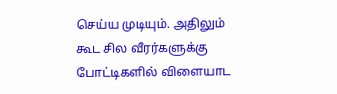செய்ய முடியும். அதிலும் கூட சில வீரர்களுக்கு போட்டிகளில் விளையாட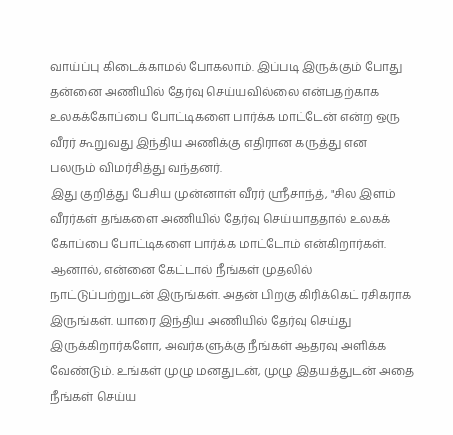வாய்ப்பு கிடைக்காமல் போகலாம். இப்படி இருக்கும் போது தன்னை அணியில் தேர்வு செய்யவில்லை என்பதற்காக உலகக்கோப்பை போட்டிகளை பார்க்க மாட்டேன் என்ற ஒரு வீரர் கூறுவது இந்திய அணிக்கு எதிரான கருத்து என பலரும் விமர்சித்து வந்தனர்.
இது குறித்து பேசிய முன்னாள் வீரர் ஸ்ரீசாந்த், "சில இளம் வீரர்கள் தங்களை அணியில் தேர்வு செய்யாததால் உலகக் கோப்பை போட்டிகளை பார்க்க மாட்டோம் என்கிறார்கள். ஆனால், என்னை கேட்டால் நீங்கள் முதலில் நாட்டுப்பற்றுடன் இருங்கள். அதன் பிறகு கிரிக்கெட் ரசிகராக இருங்கள். யாரை இந்திய அணியில் தேர்வு செய்து இருக்கிறார்களோ, அவர்களுக்கு நீங்கள் ஆதரவு அளிக்க வேண்டும். உங்கள் முழு மனதுடன், முழு இதயத்துடன் அதை நீங்கள் செய்ய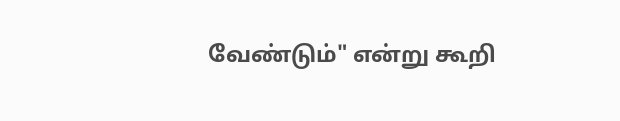வேண்டும்" என்று கூறி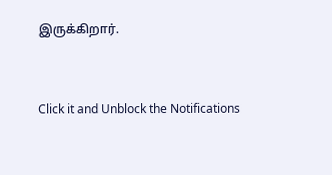இருக்கிறார்.


Click it and Unblock the Notifications